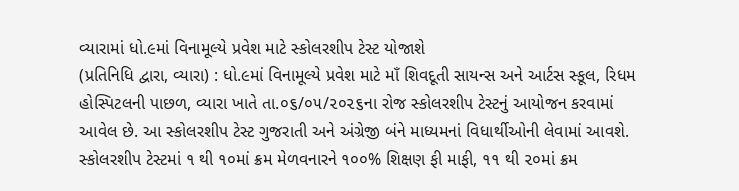વ્યારામાં ધો.૯માં વિનામૂલ્યે પ્રવેશ માટે સ્કોલરશીપ ટેસ્ટ યોજાશે
(પ્રતિનિધિ દ્વારા, વ્યારા) : ધો.૯માં વિનામૂલ્યે પ્રવેશ માટે માઁ શિવદૂતી સાયન્સ અને આર્ટસ સ્કૂલ, રિધમ હોસ્પિટલની પાછળ, વ્યારા ખાતે તા.૦૬/૦૫/૨૦૨૬ના રોજ સ્કોલરશીપ ટેસ્ટનું આયોજન કરવામાં આવેલ છે. આ સ્કોલરશીપ ટેસ્ટ ગુજરાતી અને અંગ્રેજી બંને માધ્યમનાં વિધાર્થીઓની લેવામાં આવશે.
સ્કોલરશીપ ટેસ્ટમાં ૧ થી ૧૦માં ક્રમ મેળવનારને ૧૦૦% શિક્ષણ ફી માફી, ૧૧ થી ૨૦માં ક્રમ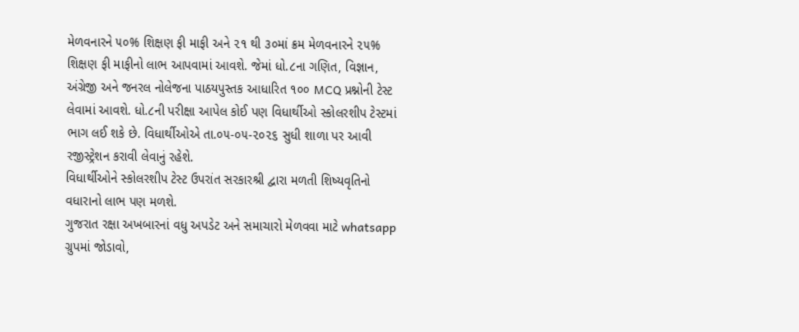મેળવનારને ૫૦% શિક્ષણ ફી માફી અને ૨૧ થી ૩૦માં ક્રમ મેળવનારને ૨૫% શિક્ષણ ફી માફીનો લાભ આપવામાં આવશે. જેમાં ધો.૮ના ગણિત, વિજ્ઞાન, અંગ્રેજી અને જનરલ નોલેજના પાઠયપુસ્તક આધારિત ૧૦૦ MCQ પ્રશ્નોની ટેસ્ટ લેવામાં આવશે. ધો.૮ની પરીક્ષા આપેલ કોઈ પણ વિધાર્થીઓ સ્કોલરશીપ ટેસ્ટમાં ભાગ લઈ શકે છે. વિધાર્થીઓએ તા.૦૫-૦૫-૨૦૨૬ સુધી શાળા પર આવી રજીસ્ટ્રેશન કરાવી લેવાનું રહેશે.
વિધાર્થીઓને સ્કોલરશીપ ટેસ્ટ ઉપરાંત સરકારશ્રી દ્વારા મળતી શિષ્યવૃતિનો વધારાનો લાભ પણ મળશે.
ગુજરાત રક્ષા અખબારનાં વધુ અપડેટ અને સમાચારો મેળવવા માટે whatsapp ગ્રુપમાં જોડાવો,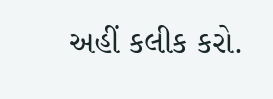અહીં કલીક કરો.